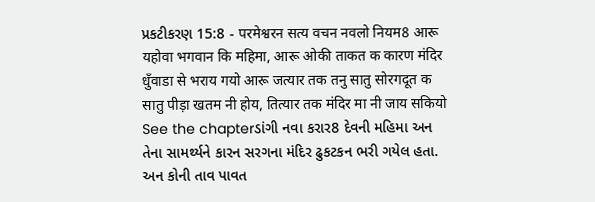પ્રકટીકરણ 15:8 - परमेश्वरन सत्य वचन नवलो नियम8 आरू यहोवा भगवान कि महिमा, आरू ओकी ताकत क कारण मंदिर धुँवाडा से भराय गयो आरू जत्यार तक तनु सातु सोरगदूत क सातु पीड़ा खतम नी होय, तित्यार तक मंदिर मा नी जाय सकियो See the chapterડાંગી નવા કરાર8 દેવની મહિમા અન તેના સામર્થ્યને કારન સરગના મંદિર ઢુકટકન ભરી ગયેલ હતા. અન કોની તાવ પાવત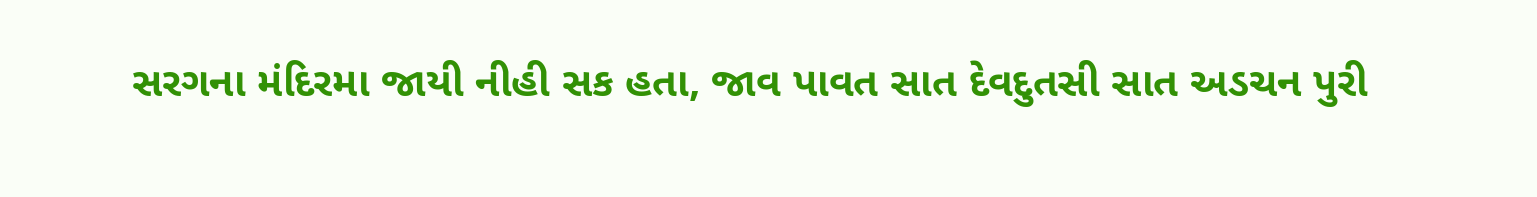સરગના મંદિરમા જાયી નીહી સક હતા, જાવ પાવત સાત દેવદુતસી સાત અડચન પુરી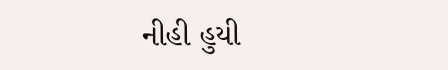નીહી હુયી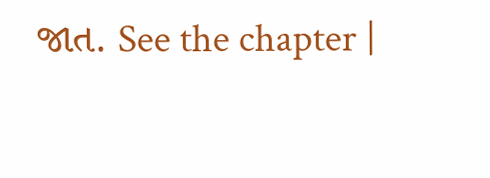જાત. See the chapter |